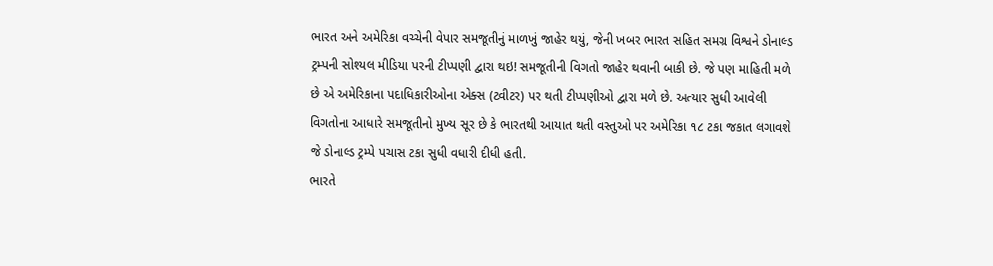ભારત અને અમેરિકા વચ્ચેની વેપાર સમજૂતીનું માળખું જાહેર થયું, જેની ખબર ભારત સહિત સમગ્ર વિશ્વને ડોનાલ્ડ ટ્રમ્પની સોશ્યલ મીડિયા પરની ટીપ્પણી દ્વારા થઇ! સમજૂતીની વિગતો જાહેર થવાની બાકી છે. જે પણ માહિતી મળે છે એ અમેરિકાના પદાધિકારીઓના એક્સ (ટ્વીટર) પર થતી ટીપ્પણીઓ દ્વારા મળે છે. અત્યાર સુધી આવેલી વિગતોના આધારે સમજૂતીનો મુખ્ય સૂર છે કે ભારતથી આયાત થતી વસ્તુઓ પર અમેરિકા ૧૮ ટકા જકાત લગાવશે જે ડોનાલ્ડ ટ્રમ્પે પચાસ ટકા સુધી વધારી દીધી હતી.
ભારતે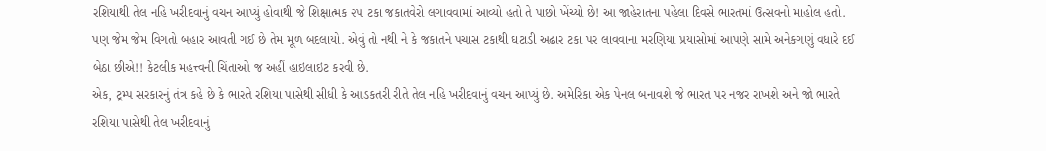રશિયાથી તેલ નહિ ખરીદવાનું વચન આપ્યું હોવાથી જે શિક્ષાત્મક ૨૫ ટકા જકાતવેરો લગાવવામાં આવ્યો હતો તે પાછો ખેંચ્યો છે! આ જાહેરાતના પહેલા દિવસે ભારતમાં ઉત્સવનો માહોલ હતો. પણ જેમ જેમ વિગતો બહાર આવતી ગઈ છે તેમ મૂળ બદલાયો. એવું તો નથી ને કે જકાતને પચાસ ટકાથી ઘટાડી અઢાર ટકા પર લાવવાના મરણિયા પ્રયાસોમાં આપણે સામે અનેકગણું વધારે દઈ બેઠા છીએ!! કેટલીક મહત્ત્વની ચિંતાઓ જ અહીં હાઇલાઇટ કરવી છે.
એક, ટ્રમ્પ સરકારનું તંત્ર કહે છે કે ભારતે રશિયા પાસેથી સીધી કે આડકતરી રીતે તેલ નહિ ખરીદવાનું વચન આપ્યું છે. અમેરિકા એક પેનલ બનાવશે જે ભારત પર નજર રાખશે અને જો ભારતે રશિયા પાસેથી તેલ ખરીદવાનું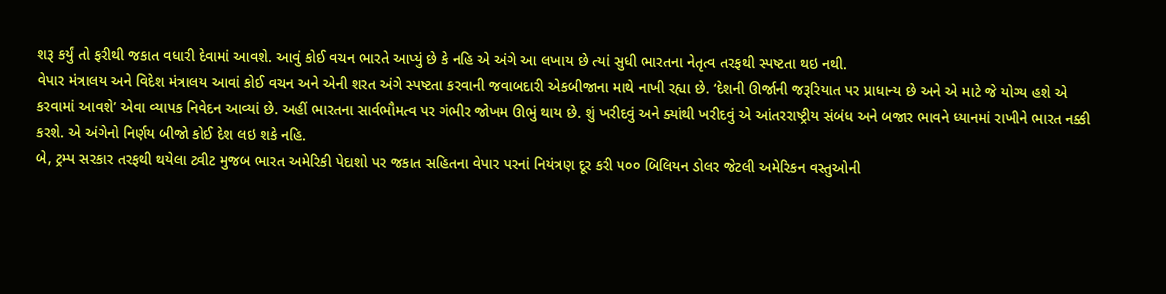શરૂ કર્યું તો ફરીથી જકાત વધારી દેવામાં આવશે. આવું કોઈ વચન ભારતે આપ્યું છે કે નહિ એ અંગે આ લખાય છે ત્યાં સુધી ભારતના નેતૃત્વ તરફથી સ્પષ્ટતા થઇ નથી.
વેપાર મંત્રાલય અને વિદેશ મંત્રાલય આવાં કોઈ વચન અને એની શરત અંગે સ્પષ્ટતા કરવાની જવાબદારી એકબીજાના માથે નાખી રહ્યા છે. ‘દેશની ઊર્જાની જરૂરિયાત પર પ્રાધાન્ય છે અને એ માટે જે યોગ્ય હશે એ કરવામાં આવશે’ એવા વ્યાપક નિવેદન આવ્યાં છે. અહીં ભારતના સાર્વભૌમત્વ પર ગંભીર જોખમ ઊભું થાય છે. શું ખરીદવું અને ક્યાંથી ખરીદવું એ આંતરરાષ્ટ્રીય સંબંધ અને બજાર ભાવને ધ્યાનમાં રાખીને ભારત નક્કી કરશે. એ અંગેનો નિર્ણય બીજો કોઈ દેશ લઇ શકે નહિ.
બે, ટ્રમ્પ સરકાર તરફથી થયેલા ટ્વીટ મુજબ ભારત અમેરિકી પેદાશો પર જકાત સહિતના વેપાર પરનાં નિયંત્રણ દૂર કરી ૫૦૦ બિલિયન ડોલર જેટલી અમેરિકન વસ્તુઓની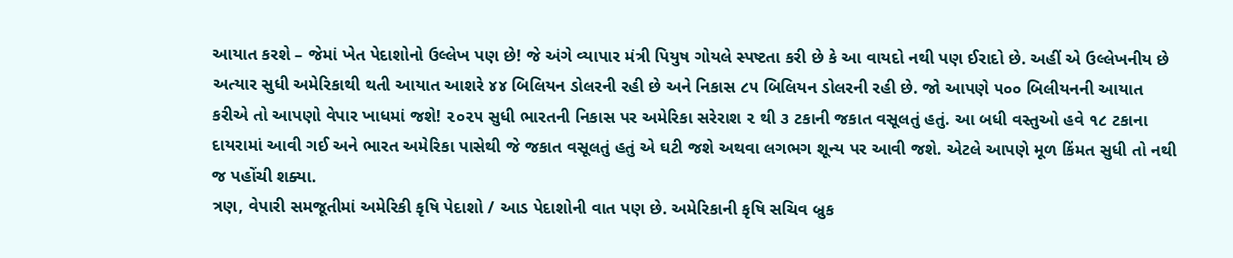આયાત કરશે – જેમાં ખેત પેદાશોનો ઉલ્લેખ પણ છે! જે અંગે વ્યાપાર મંત્રી પિયુષ ગોયલે સ્પષ્ટતા કરી છે કે આ વાયદો નથી પણ ઈરાદો છે. અહીં એ ઉલ્લેખનીય છે અત્યાર સુધી અમેરિકાથી થતી આયાત આશરે ૪૪ બિલિયન ડોલરની રહી છે અને નિકાસ ૮૫ બિલિયન ડોલરની રહી છે. જો આપણે ૫૦૦ બિલીયનની આયાત કરીએ તો આપણો વેપાર ખાધમાં જશે! ૨૦૨૫ સુધી ભારતની નિકાસ પર અમેરિકા સરેરાશ ૨ થી ૩ ટકાની જકાત વસૂલતું હતું. આ બધી વસ્તુઓ હવે ૧૮ ટકાના દાયરામાં આવી ગઈ અને ભારત અમેરિકા પાસેથી જે જકાત વસૂલતું હતું એ ઘટી જશે અથવા લગભગ શૂન્ય પર આવી જશે. એટલે આપણે મૂળ કિંમત સુધી તો નથી જ પહોંચી શક્યા.
ત્રણ, વેપારી સમજૂતીમાં અમેરિકી કૃષિ પેદાશો / આડ પેદાશોની વાત પણ છે. અમેરિકાની કૃષિ સચિવ બ્રુક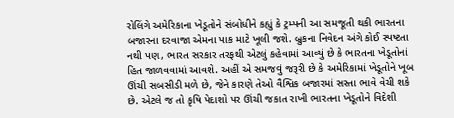રોલિંગે અમેરિકાના ખેડૂતોને સંબોધીને કહ્યું કે ટ્રમ્પની આ સમજૂતી થકી ભારતના બજારના દરવાજા એમના પાક માટે ખૂલી જશે. બ્રુકના નિવેદન અંગે કોઈ સ્પષ્ટતા નથી પણ, ભારત સરકાર તરફથી એટલું કહેવામાં આવ્યું છે કે ભારતના ખેડૂતોનાં હિત જાળવવામાં આવશે. અહીં એ સમજવું જરૂરી છે કે અમેરિકામાં ખેડૂતોને ખૂબ ઊંચી સબસીડી મળે છે, જેને કારણે તેઓ વૈશ્વિક બજારમાં સસ્તા ભાવે વેચી શકે છે. એટલે જ તો કૃષિ પેદાશો પર ઊંચી જકાત રાખી ભારતના ખેડૂતોને વિદેશી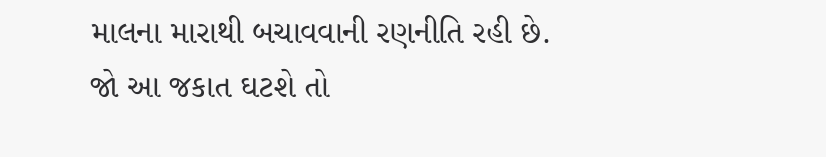માલના મારાથી બચાવવાની રણનીતિ રહી છે.
જો આ જકાત ઘટશે તો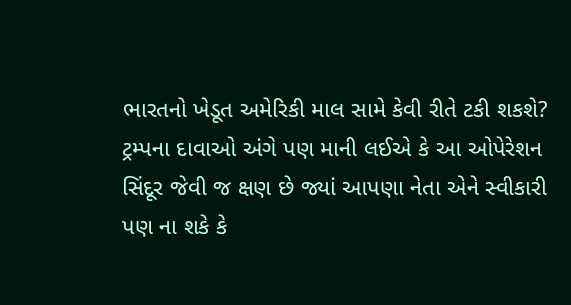ભારતનો ખેડૂત અમેરિકી માલ સામે કેવી રીતે ટકી શકશે?
ટ્રમ્પના દાવાઓ અંગે પણ માની લઈએ કે આ ઓપેરેશન સિંદૂર જેવી જ ક્ષણ છે જ્યાં આપણા નેતા એને સ્વીકારી પણ ના શકે કે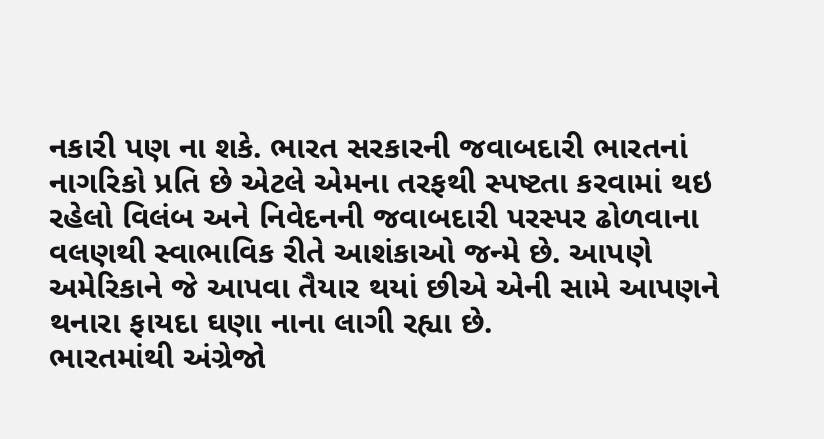નકારી પણ ના શકે. ભારત સરકારની જવાબદારી ભારતનાં નાગરિકો પ્રતિ છે એટલે એમના તરફથી સ્પષ્ટતા કરવામાં થઇ રહેલો વિલંબ અને નિવેદનની જવાબદારી પરસ્પર ઢોળવાના વલણથી સ્વાભાવિક રીતે આશંકાઓ જન્મે છે. આપણે અમેરિકાને જે આપવા તૈયાર થયાં છીએ એની સામે આપણને થનારા ફાયદા ઘણા નાના લાગી રહ્યા છે.
ભારતમાંથી અંગ્રેજો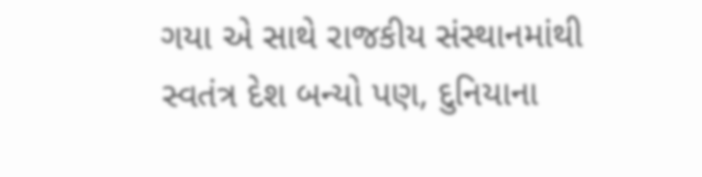ગયા એ સાથે રાજકીય સંસ્થાનમાંથી સ્વતંત્ર દેશ બન્યો પણ, દુનિયાના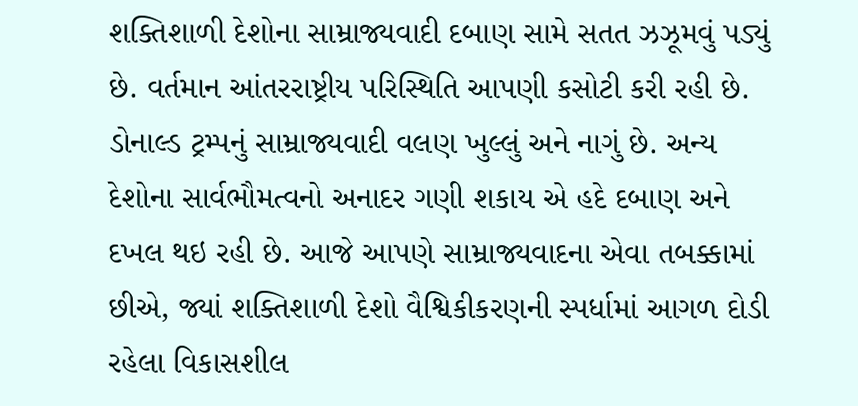શક્તિશાળી દેશોના સામ્રાજ્યવાદી દબાણ સામે સતત ઝઝૂમવું પડ્યું છે. વર્તમાન આંતરરાષ્ટ્રીય પરિસ્થિતિ આપણી કસોટી કરી રહી છે. ડોનાલ્ડ ટ્રમ્પનું સામ્રાજ્યવાદી વલણ ખુલ્લું અને નાગું છે. અન્ય દેશોના સાર્વભૌમત્વનો અનાદર ગણી શકાય એ હદે દબાણ અને દખલ થઇ રહી છે. આજે આપણે સામ્રાજ્યવાદના એવા તબક્કામાં છીએ, જ્યાં શક્તિશાળી દેશો વૈશ્વિકીકરણની સ્પર્ધામાં આગળ દોડી રહેલા વિકાસશીલ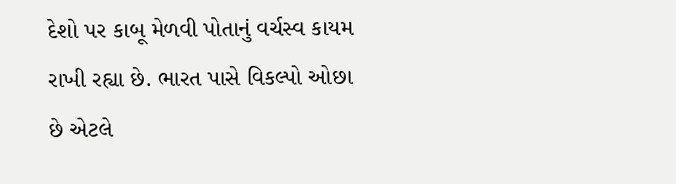દેશો પર કાબૂ મેળવી પોતાનું વર્ચસ્વ કાયમ રાખી રહ્યા છે. ભારત પાસે વિકલ્પો ઓછા છે એટલે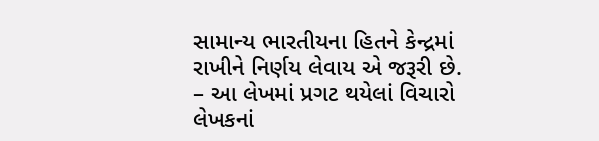સામાન્ય ભારતીયના હિતને કેન્દ્રમાં રાખીને નિર્ણય લેવાય એ જરૂરી છે.
– આ લેખમાં પ્રગટ થયેલાં વિચારો લેખકનાં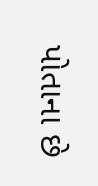પોતાના છે